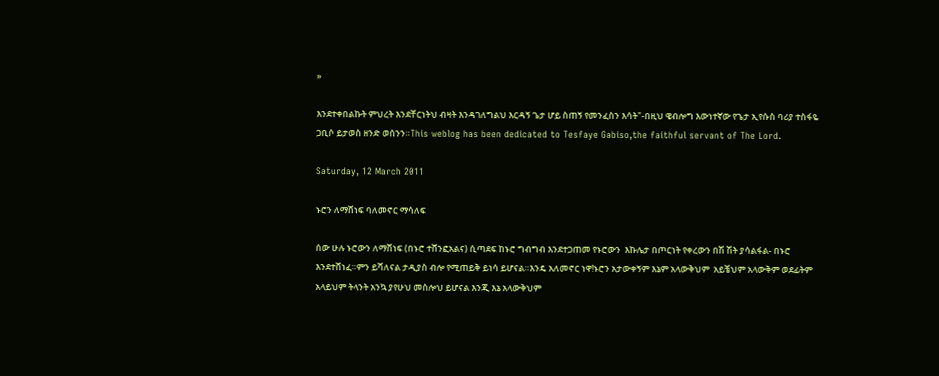»

እንደተቀበልኩት ምህረት እንደቸርነትህ ብዛት እንዳገለግልህ እርዳኝ ጌታ ሆይ ስጠኝ የመንፈስን እሳት"-በዚህ ዌብሎግ እውነተኛው የጌታ ኢየሱስ ባሪያ ተስፋዬ ጋቢሶ ይታወስ ዘንድ ወሰንን።This weblog has been dedicated to Tesfaye Gabiso,the faithful servant of The Lord.

Saturday, 12 March 2011

ኑሮን ለማሸነፍ ባለመኖር ማሳለፍ

ሰው ሁሉ ኑሮውን ለማሸነፍ (በኑሮ ተሸንፎአልና) ሲጣደፍ ከኑሮ ግብግብ እንደተጋጠመ የኑሮውን  እኩሌታ በጦርነት የቀረውን በሽ ሽት ያሳልፋል- በኑሮ እንደተሸነፈ።ምን ይሻለናል ታዲያስ ብሎ የሚጠይቅ ይነሳ ይሆናል።እንዴ አለመኖር ነዋ!ኑሮን አታውቀኝም እኔም አላውቅህም  አይቼህም አላውቅም ወደፊትም አላይህም ትላንት አንኳ ያየሁህ መስሎህ ይሆናል እንጂ እኔ አላውቅህም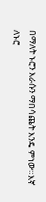በማለት ኑሮን እራሱን ማበሳጨት እንዴ ምነው።እኛ ለኑሮ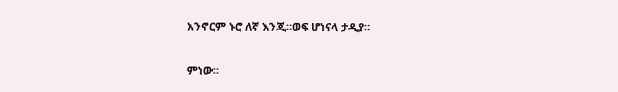አንኖርም ኑሮ ለኛ እንጂ።ወፍ ሆነናላ ታዲያ።

ምነው።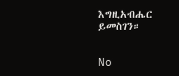እግዚአብሔር ይመስገን።


No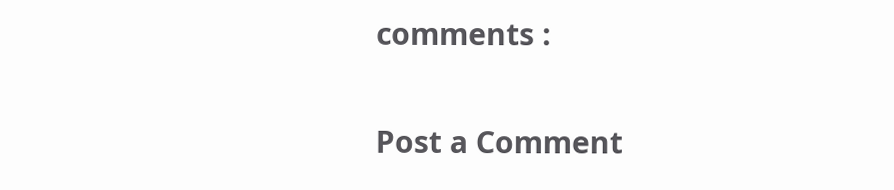comments :

Post a Comment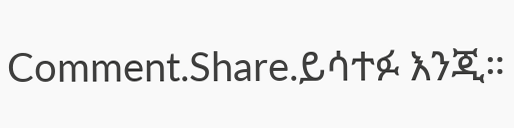Comment.Share.ይሳተፉ እንጂ።